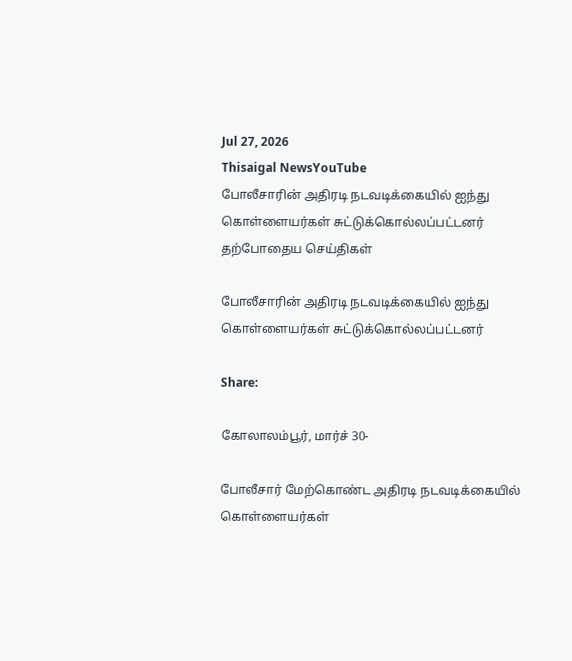Jul 27, 2026
Thisaigal NewsYouTube
போலீசாரின் அதிரடி நடவடிக்கையில் ஐந்து கொள்ளையர்கள் சுட்டுக்கொல்லப்பட்டனர்
தற்போதைய செய்திகள்

போலீசாரின் அதிரடி நடவடிக்கையில் ஐந்து கொள்ளையர்கள் சுட்டுக்கொல்லப்பட்டனர்

Share:

கோலாலம்பூர், மார்ச் 30-

போலீசார் மேற்கொண்ட அதிரடி நடவடிக்கையில் கொள்ளையர்கள்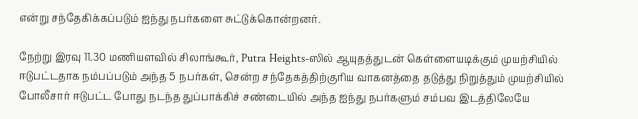என்று சந்தேகிக்கப்படும் ஐந்து நபர்களை சுட்டுக்கொன்றனர்.

நேற்று இரவு 11.30 மணியளவில் சிலாங்கூர், Putra Heights-ஸில் ஆயுதத்துடன் கெள்ளையடிக்கும் முயற்சியில் ஈடுபட்டதாக நம்பப்படும் அந்த 5 நபர்கள், சென்ற சந்தேகத்திற்குரிய வாகனத்தை தடுத்து நிறுத்தும் முயற்சியில் போலீசார் ஈடுபட்ட போது நடந்த துப்பாக்கிச் சண்டையில் அந்த ஐந்து நபர்களும் சம்பவ இடத்திலேயே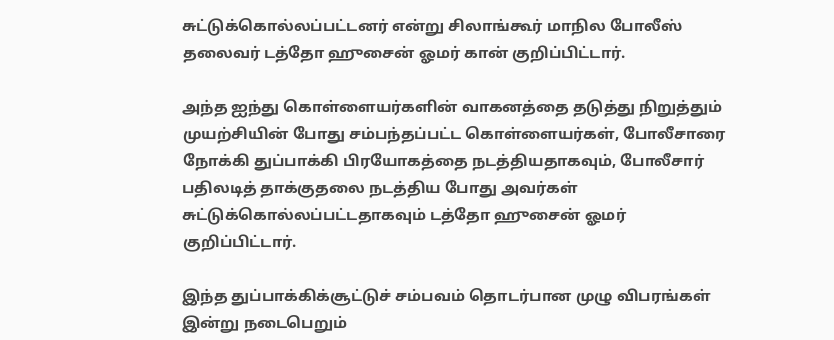சுட்டுக்கொல்லப்பட்டனர் என்று சிலாங்கூர் மாநில போலீஸ் தலைவர் டத்தோ ஹுசைன் ஓமர் கான் குறிப்பிட்டார்.

அந்த ஐந்து கொள்ளையர்களின் வாகனத்தை தடுத்து நிறுத்தும் முயற்சியின் போது சம்பந்தப்பட்ட கொள்ளையர்கள், போலீசாரை நோக்கி துப்பாக்கி பிரயோகத்தை நடத்தியதாகவும், போலீசார் பதிலடித் தாக்குதலை நடத்திய போது அவர்கள் சுட்டுக்கொல்லப்பட்டதாகவும் டத்தோ ஹுசைன் ஓமர் குறிப்பிட்டார்.

இந்த துப்பாக்கிக்சூட்டுச் சம்பவம் தொடர்பான முழு விபரங்கள் இன்று நடைபெறும்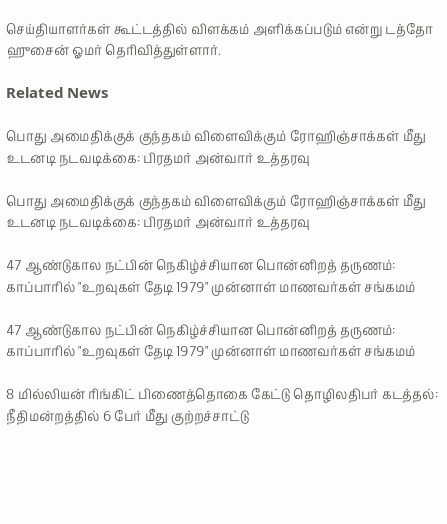செய்தியாளர்கள் கூட்டத்தில் விளக்கம் அளிக்கப்படும் என்று டத்தோ ஹுசைன் ஓமர் தெரிவித்துள்ளார்.

Related News

பொது அமைதிக்குக் குந்தகம் விளைவிக்கும் ரோஹிஞ்சாக்கள் மீது உடனடி நடவடிக்கை: பிரதமர் அன்வார் உத்தரவு

பொது அமைதிக்குக் குந்தகம் விளைவிக்கும் ரோஹிஞ்சாக்கள் மீது உடனடி நடவடிக்கை: பிரதமர் அன்வார் உத்தரவு

47 ஆண்டுகால நட்பின் நெகிழ்ச்சியான பொன்னிறத் தருணம்: காப்பாரில் "உறவுகள் தேடி 1979" முன்னாள் மாணவர்கள் சங்கமம்

47 ஆண்டுகால நட்பின் நெகிழ்ச்சியான பொன்னிறத் தருணம்: காப்பாரில் "உறவுகள் தேடி 1979" முன்னாள் மாணவர்கள் சங்கமம்

8 மில்லியன் ரிங்கிட் பிணைத்தொகை கேட்டு தொழிலதிபர் கடத்தல்: நீதிமன்றத்தில் 6 பேர் மீது குற்றச்சாட்டு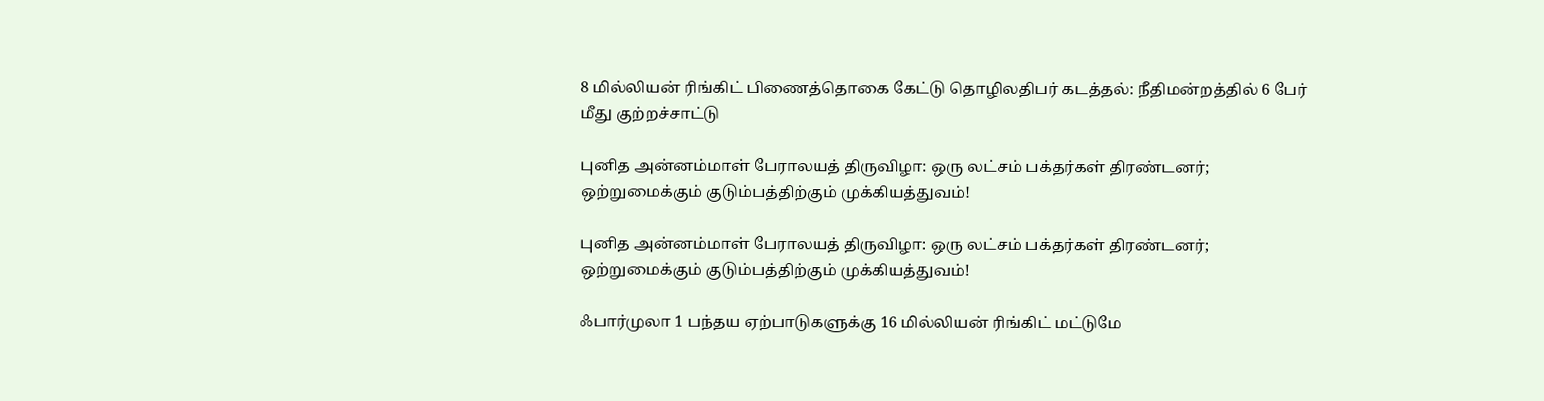8 மில்லியன் ரிங்கிட் பிணைத்தொகை கேட்டு தொழிலதிபர் கடத்தல்: நீதிமன்றத்தில் 6 பேர் மீது குற்றச்சாட்டு

புனித அன்னம்மாள் பேராலயத் திருவிழா: ஒரு லட்சம் பக்தர்கள் திரண்டனர்; ஒற்றுமைக்கும் குடும்பத்திற்கும் முக்கியத்துவம்!

புனித அன்னம்மாள் பேராலயத் திருவிழா: ஒரு லட்சம் பக்தர்கள் திரண்டனர்; ஒற்றுமைக்கும் குடும்பத்திற்கும் முக்கியத்துவம்!

ஃபார்முலா 1 பந்தய ஏற்பாடுகளுக்கு 16 மில்லியன் ரிங்கிட் மட்டுமே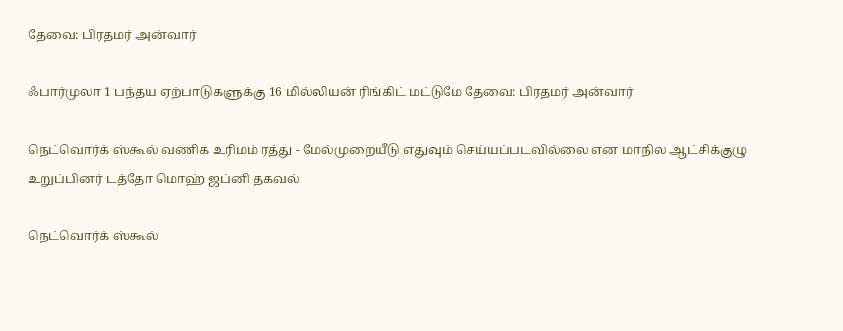தேவை: பிரதமர் அன்வார்

ஃபார்முலா 1 பந்தய ஏற்பாடுகளுக்கு 16 மில்லியன் ரிங்கிட் மட்டுமே தேவை: பிரதமர் அன்வார்

நெட்வொர்க் ஸ்கூல் வணிக உரிமம் ரத்து - மேல்முறையீடு எதுவும் செய்யப்படவில்லை என மாநில ஆட்சிக்குழு உறுப்பினர் டத்தோ மொஹ் ஜப்னி தகவல்

நெட்வொர்க் ஸ்கூல்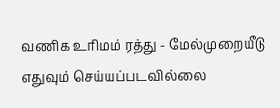வணிக உரிமம் ரத்து - மேல்முறையீடு எதுவும் செய்யப்படவில்லை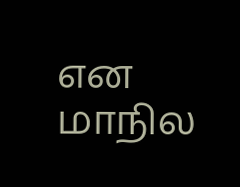என மாநில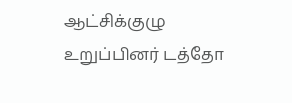ஆட்சிக்குழு உறுப்பினர் டத்தோ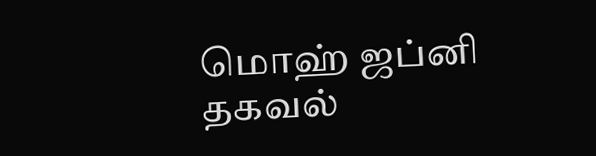மொஹ் ஜப்னி தகவல்